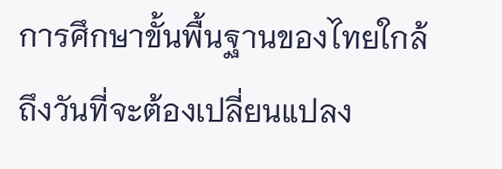การศึกษาขั้นพื้นฐานของไทยใกล้ถึงวันที่จะต้องเปลี่ยนแปลง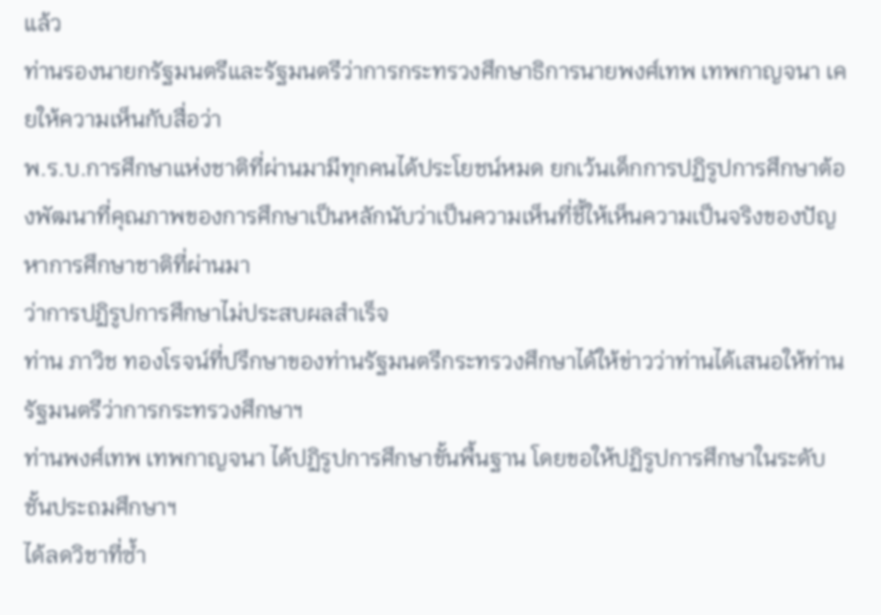แล้ว
ท่านรองนายกรัฐมนตรีและรัฐมนตรีว่าการกระทรวงศึกษาธิการนายพงศ์เทพ เทพกาญจนา เคยให้ความเห็นกับสื่อว่า
พ.ร.บ.การศึกษาแห่งชาติที่ผ่านมามีทุกคนได้ประโยชน์หมด ยกเว้นเด็กการปฏิรูปการศึกษาต้องพัฒนาที่คุณภาพของการศึกษาเป็นหลักนับว่าเป็นความเห็นที่ชี้ให้เห็นความเป็นจริงของปัญหาการศึกษาชาติที่ผ่านมา
ว่าการปฏิรูปการศึกษาไม่ประสบผลสำเร็จ
ท่าน ภาวิช ทองโรจน์ที่ปรึกษาของท่านรัฐมนตรีกระทรวงศึกษาได้ให้ข่าวว่าท่านได้เสนอให้ท่านรัฐมนตรีว่าการกระทรวงศึกษาฯ
ท่านพงศ์เทพ เทพกาญจนา ได้ปฏิรูปการศึกษาขั้นพื้นฐาน โดยขอให้ปฏิรูปการศึกษาในระดับชั้นประถมศึกษาฯ
ได้ลดวิชาที่ซ้ำ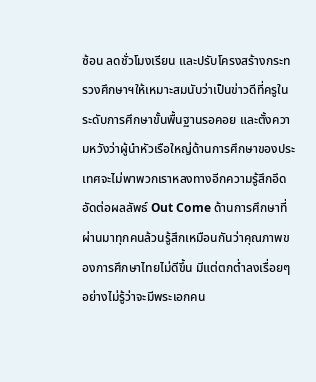ซ้อน ลดชั่วโมงเรียน และปรับโครงสร้างกระทรวงศึกษาฯให้เหมาะสมนับว่าเป็นข่าวดีที่ครูในระดับการศึกษาขั้นพื้นฐานรอคอย และตั้งความหวังว่าผู้นำหัวเรือใหญ่ด้านการศึกษาของประเทศจะไม่พาพวกเราหลงทางอีกความรู้สึกอึดอัดต่อผลลัพธ์ Out Come ด้านการศึกษาที่ผ่านมาทุกคนล้วนรู้สึกเหมือนกันว่าคุณภาพของการศึกษาไทยไม่ดีขึ้น มีแต่ตกต่ำลงเรื่อยๆอย่างไม่รู้ว่าจะมีพระเอกคน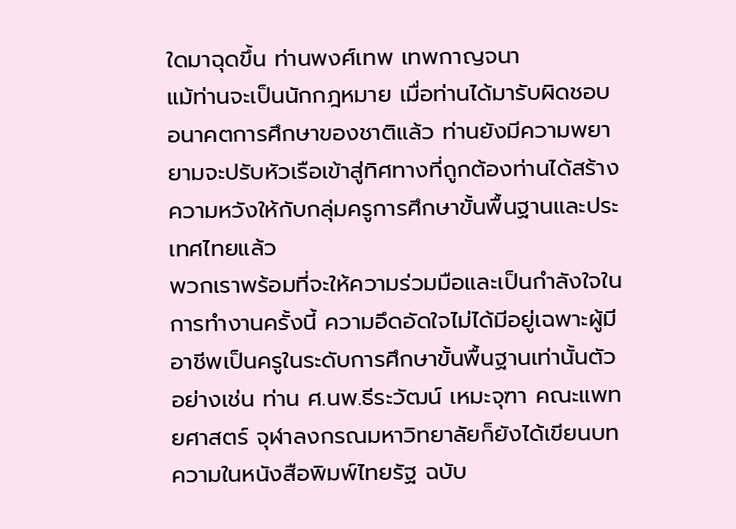ใดมาฉุดขึ้น ท่านพงศ์เทพ เทพกาญจนา
แม้ท่านจะเป็นนักกฎหมาย เมื่อท่านได้มารับผิดชอบอนาคตการศึกษาของชาติแล้ว ท่านยังมีความพยายามจะปรับหัวเรือเข้าสู่ทิศทางที่ถูกต้องท่านได้สร้างความหวังให้กับกลุ่มครูการศึกษาขั้นพื้นฐานและประเทศไทยแล้ว
พวกเราพร้อมที่จะให้ความร่วมมือและเป็นกำลังใจในการทำงานครั้งนี้ ความอึดอัดใจไม่ได้มีอยู่เฉพาะผู้มีอาชีพเป็นครูในระดับการศึกษาขั้นพื้นฐานเท่านั้นตัวอย่างเช่น ท่าน ศ.นพ.ธีระวัฒน์ เหมะจุฑา คณะแพทยศาสตร์ จุฬาลงกรณมหาวิทยาลัยก็ยังได้เขียนบทความในหนังสือพิมพ์ไทยรัฐ ฉบับ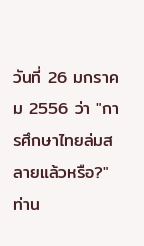วันที่ 26 มกราคม 2556 ว่า "การศึกษาไทยล่มสลายแล้วหรือ?" ท่าน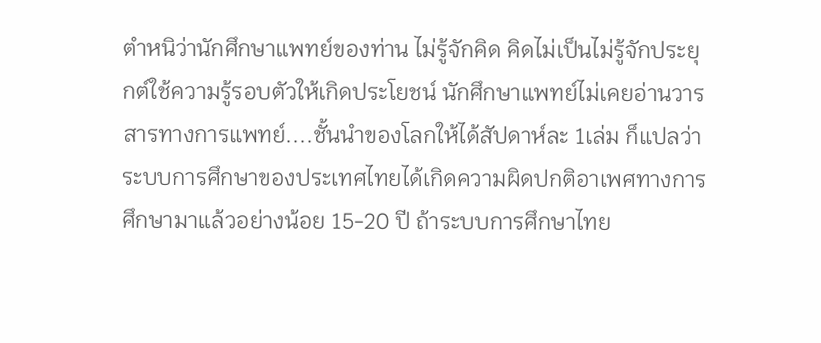ตำหนิว่านักศึกษาแพทย์ของท่าน ไม่รู้จักคิด คิดไม่เป็นไม่รู้จักประยุกต์ใช้ความรู้รอบตัวให้เกิดประโยชน์ นักศึกษาแพทย์ไม่เคยอ่านวารสารทางการแพทย์....ชั้นนำของโลกให้ได้สัปดาห์ละ 1เล่ม ก็แปลว่า
ระบบการศึกษาของประเทศไทยได้เกิดความผิดปกติอาเพศทางการศึกษามาแล้วอย่างน้อย 15-20 ปี ถ้าระบบการศึกษาไทย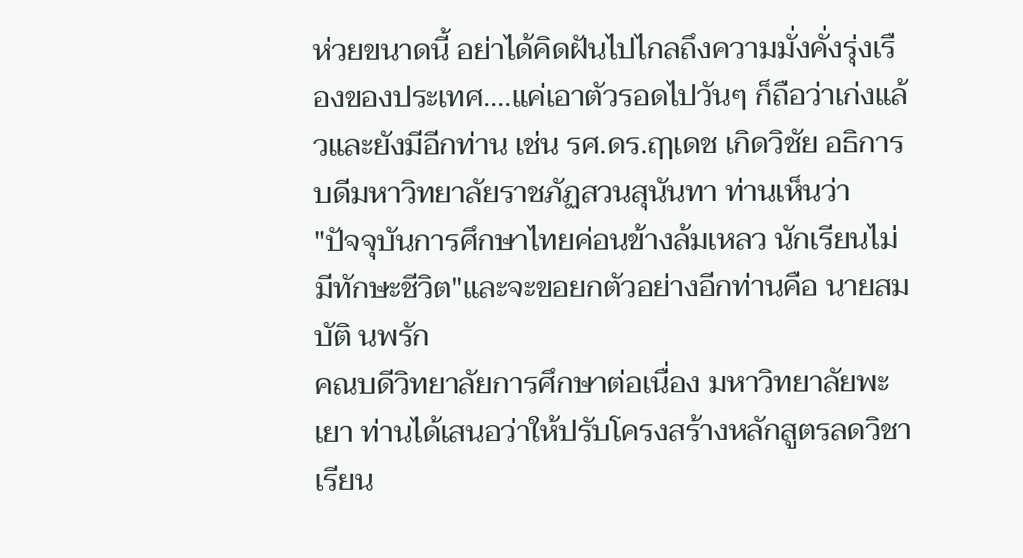ห่วยขนาดนี้ อย่าได้คิดฝันไปไกลถึงความมั่งคั่งรุ่งเรืองของประเทศ....แค่เอาตัวรอดไปวันๆ ก็ถือว่าเก่งแล้วและยังมีอีกท่าน เช่น รศ.ดร.ฤๅเดช เกิดวิชัย อธิการบดีมหาวิทยาลัยราชภัฏสวนสุนันทา ท่านเห็นว่า
"ปัจจุบันการศึกษาไทยค่อนข้างล้มเหลว นักเรียนไม่มีทักษะชีวิต"และจะขอยกตัวอย่างอีกท่านคือ นายสมบัติ นพรัก
คณบดีวิทยาลัยการศึกษาต่อเนื่อง มหาวิทยาลัยพะเยา ท่านได้เสนอว่าให้ปรับโครงสร้างหลักสูตรลดวิชาเรียน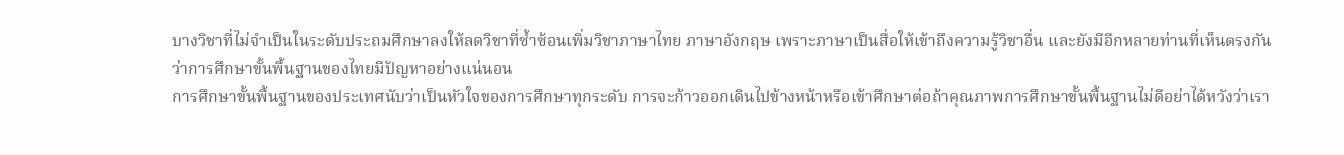บางวิชาที่ไม่จำเป็นในระดับประถมศึกษาลงให้ลดวิชาที่ซ้ำซ้อนเพิ่มวิชาภาษาไทย ภาษาอังกฤษ เพราะภาษาเป็นสื่อให้เข้าถึงความรู้วิชาอื่น และยังมีอีกหลายท่านที่เห็นตรงกันว่าการศึกษาขั้นพื้นฐานของไทยมีปัญหาอย่างแน่นอน
การศึกษาขั้นพื้นฐานของประเทศนับว่าเป็นหัวใจของการศึกษาทุกระดับ การจะก้าวออกเดินไปข้างหน้าหรือเข้าศึกษาต่อถ้าคุณภาพการศึกษาขั้นพื้นฐานไม่ดีอย่าได้หวังว่าเรา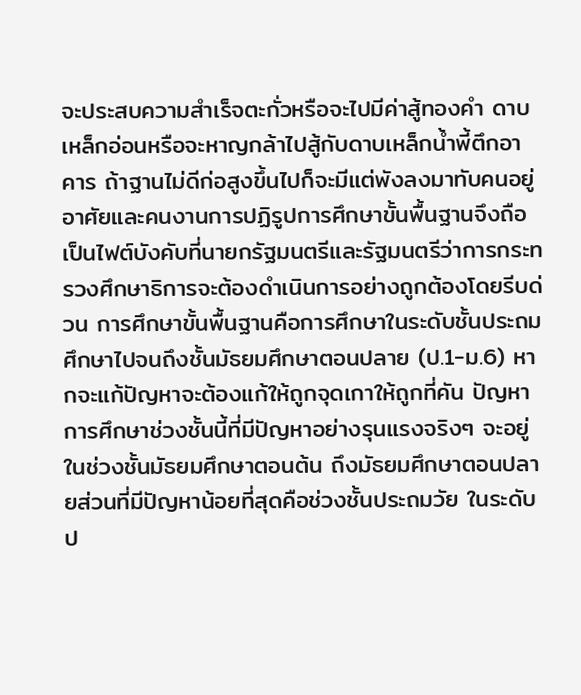จะประสบความสำเร็จตะกั่วหรือจะไปมีค่าสู้ทองคำ ดาบเหล็กอ่อนหรือจะหาญกล้าไปสู้กับดาบเหล็กน้ำพี้ตึกอาคาร ถ้าฐานไม่ดีก่อสูงขึ้นไปก็จะมีแต่พังลงมาทับคนอยู่อาศัยและคนงานการปฏิรูปการศึกษาขั้นพื้นฐานจึงถือเป็นไฟต์บังคับที่นายกรัฐมนตรีและรัฐมนตรีว่าการกระทรวงศึกษาธิการจะต้องดำเนินการอย่างถูกต้องโดยรีบด่วน การศึกษาขั้นพื้นฐานคือการศึกษาในระดับชั้นประถมศึกษาไปจนถึงชั้นมัธยมศึกษาตอนปลาย (ป.1-ม.6) หากจะแก้ปัญหาจะต้องแก้ให้ถูกจุดเกาให้ถูกที่คัน ปัญหาการศึกษาช่วงชั้นนี้ที่มีปัญหาอย่างรุนแรงจริงๆ จะอยู่ในช่วงชั้นมัธยมศึกษาตอนต้น ถึงมัธยมศึกษาตอนปลายส่วนที่มีปัญหาน้อยที่สุดคือช่วงชั้นประถมวัย ในระดับป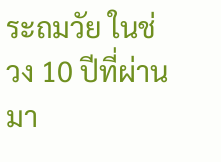ระถมวัย ในช่วง 10 ปีที่ผ่านมา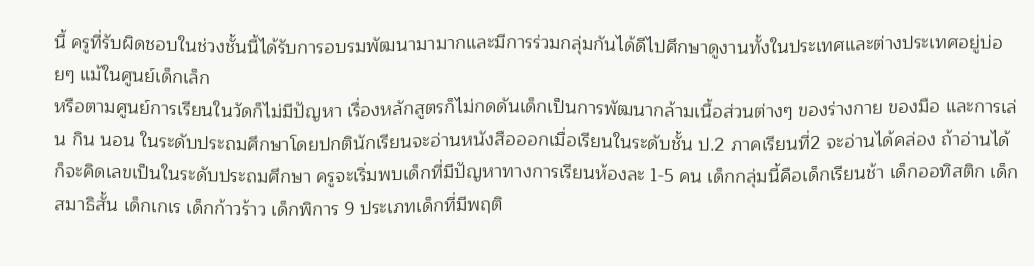นี้ ครูที่รับผิดชอบในช่วงชั้นนี้ได้รับการอบรมพัฒนามามากและมีการร่วมกลุ่มกันได้ดีไปศึกษาดูงานทั้งในประเทศและต่างประเทศอยู่บ่อยๆ แม้ในศูนย์เด็กเล็ก
หรือตามศูนย์การเรียนในวัดก็ไม่มีปัญหา เรื่องหลักสูตรก็ไม่กดดันเด็กเป็นการพัฒนากล้ามเนื้อส่วนต่างๆ ของร่างกาย ของมือ และการเล่น กิน นอน ในระดับประถมศึกษาโดยปกตินักเรียนจะอ่านหนังสือออกเมื่อเรียนในระดับชั้น ป.2 ภาคเรียนที่2 จะอ่านได้คล่อง ถ้าอ่านได้ก็จะคิดเลขเป็นในระดับประถมศึกษา ครูจะเริ่มพบเด็กที่มีปัญหาทางการเรียนห้องละ 1-5 คน เด็กกลุ่มนี้คือเด็กเรียนช้า เด็กออทิสติก เด็กสมาธิสั้น เด็กเกเร เด็กก้าวร้าว เด็กพิการ 9 ประเภทเด็กที่มีพฤติ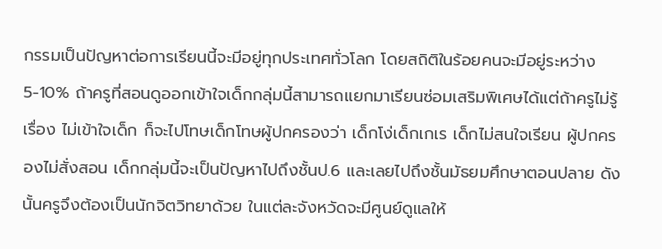กรรมเป็นปัญหาต่อการเรียนนี้จะมีอยู่ทุกประเทศทั่วโลก โดยสถิติในร้อยคนจะมีอยู่ระหว่าง 5-10% ถ้าครูที่สอนดูออกเข้าใจเด็กกลุ่มนี้สามารถแยกมาเรียนซ่อมเสริมพิเศษได้แต่ถ้าครูไม่รู้เรื่อง ไม่เข้าใจเด็ก ก็จะไปโทษเด็กโทษผู้ปกครองว่า เด็กโง่เด็กเกเร เด็กไม่สนใจเรียน ผู้ปกครองไม่สั่งสอน เด็กกลุ่มนี้จะเป็นปัญหาไปถึงชั้นป.6 และเลยไปถึงชั้นมัธยมศึกษาตอนปลาย ดังนั้นครูจึงต้องเป็นนักจิตวิทยาด้วย ในแต่ละจังหวัดจะมีศูนย์ดูแลให้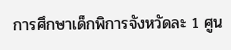การศึกษาเด็กพิการจังหวัดละ 1 ศูน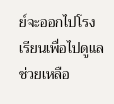ย์จะออกไปโรงเรียนเพื่อไปดูแลช่วยเหลือ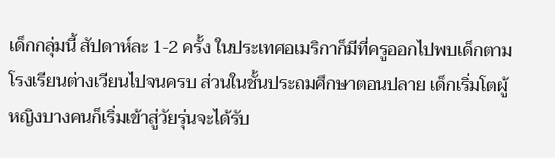เด็กกลุ่มนี้ สัปดาห์ละ 1-2 ครั้ง ในประเทศอเมริกาก็มีที่ครูออกไปพบเด็กตามโรงเรียนต่างเวียนไปจนครบ ส่วนในชั้นประถมศึกษาตอนปลาย เด็กเริ่มโตผู้หญิงบางคนก็เริ่มเข้าสู่วัยรุ่นจะได้รับ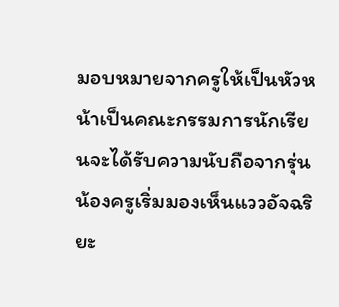มอบหมายจากครูให้เป็นหัวหน้าเป็นคณะกรรมการนักเรียนจะได้รับความนับถือจากรุ่นน้องครูเริ่มมองเห็นแววอัจฉริยะ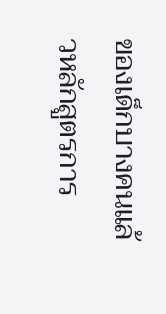ของเด็กบางคนแล้วหลักสูตรการ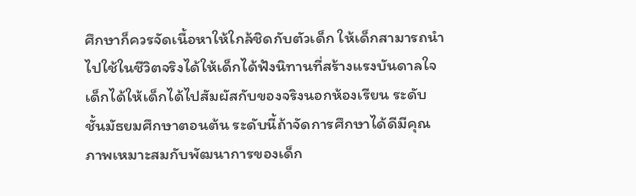ศึกษาก็ควรจัดเนื้อหาให้ใกล้ชิดกับตัวเด็ก ให้เด็กสามารถนำไปใช้ในชีวิตจริงได้ให้เด็กได้ฟังนิทานที่สร้างแรงบันดาลใจเด็กได้ให้เด็กได้ไปสัมผัสกับของจริงนอกห้องเรียน ระดับชั้นมัธยมศึกษาตอนต้น ระดับนี้ถ้าจัดการศึกษาได้ดีมีคุณภาพเหมาะสมกับพัฒนาการของเด็ก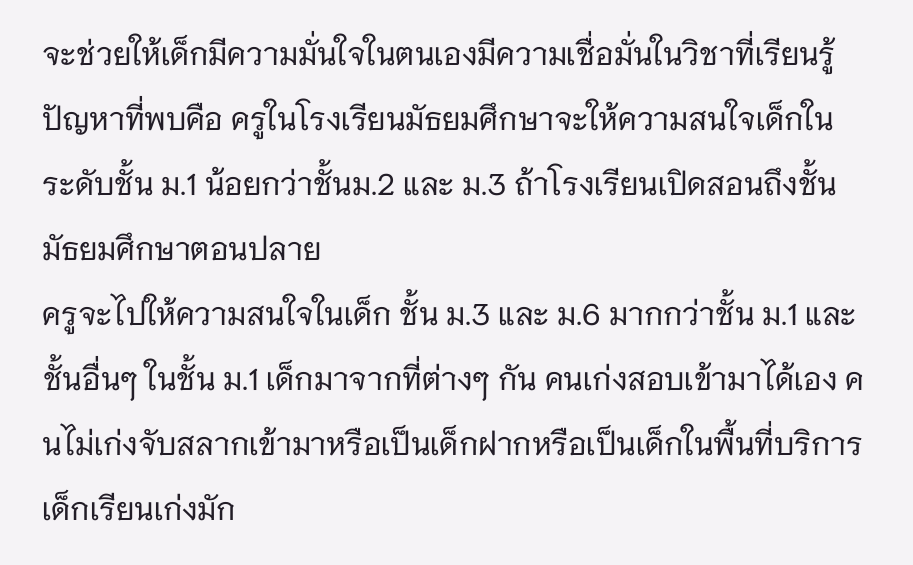จะช่วยให้เด็กมีความมั่นใจในตนเองมีความเชื่อมั่นในวิชาที่เรียนรู้ ปัญหาที่พบคือ ครูในโรงเรียนมัธยมศึกษาจะให้ความสนใจเด็กในระดับชั้น ม.1 น้อยกว่าชั้นม.2 และ ม.3 ถ้าโรงเรียนเปิดสอนถึงชั้นมัธยมศึกษาตอนปลาย
ครูจะไปให้ความสนใจในเด็ก ชั้น ม.3 และ ม.6 มากกว่าชั้น ม.1 และชั้นอื่นๆ ในชั้น ม.1 เด็กมาจากที่ต่างๆ กัน คนเก่งสอบเข้ามาได้เอง คนไม่เก่งจับสลากเข้ามาหรือเป็นเด็กฝากหรือเป็นเด็กในพื้นที่บริการเด็กเรียนเก่งมัก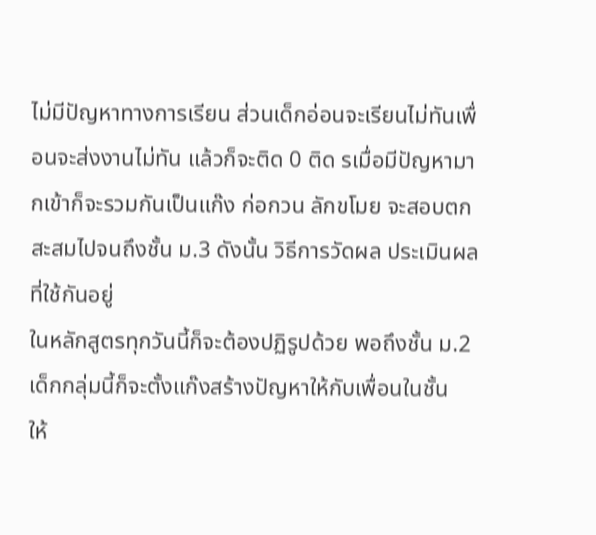ไม่มีปัญหาทางการเรียน ส่วนเด็กอ่อนจะเรียนไม่ทันเพื่อนจะส่งงานไม่ทัน แล้วก็จะติด 0 ติด รเมื่อมีปัญหามากเข้าก็จะรวมกันเป็นแก๊ง ก่อกวน ลักขโมย จะสอบตกสะสมไปจนถึงชั้น ม.3 ดังนั้น วิธีการวัดผล ประเมินผลที่ใช้กันอยู่
ในหลักสูตรทุกวันนี้ก็จะต้องปฏิรูปด้วย พอถึงชั้น ม.2 เด็กกลุ่มนี้ก็จะตั้งแก๊งสร้างปัญหาให้กับเพื่อนในชั้น
ให้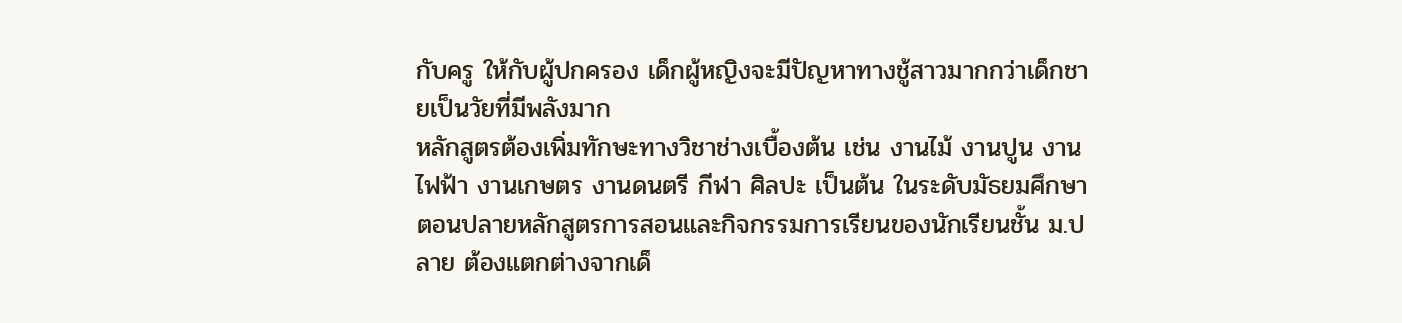กับครู ให้กับผู้ปกครอง เด็กผู้หญิงจะมีปัญหาทางชู้สาวมากกว่าเด็กชายเป็นวัยที่มีพลังมาก
หลักสูตรต้องเพิ่มทักษะทางวิชาช่างเบื้องต้น เช่น งานไม้ งานปูน งานไฟฟ้า งานเกษตร งานดนตรี กีฬา ศิลปะ เป็นต้น ในระดับมัธยมศึกษาตอนปลายหลักสูตรการสอนและกิจกรรมการเรียนของนักเรียนชั้น ม.ปลาย ต้องแตกต่างจากเด็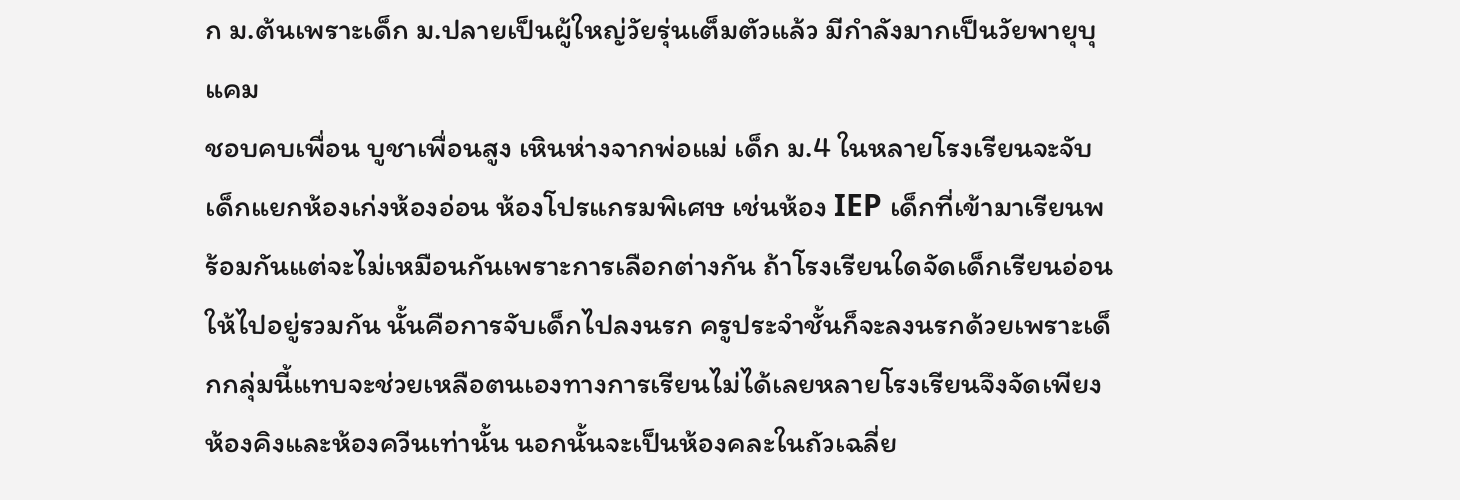ก ม.ต้นเพราะเด็ก ม.ปลายเป็นผู้ใหญ่วัยรุ่นเต็มตัวแล้ว มีกำลังมากเป็นวัยพายุบุแคม
ชอบคบเพื่อน บูชาเพื่อนสูง เหินห่างจากพ่อแม่ เด็ก ม.4 ในหลายโรงเรียนจะจับเด็กแยกห้องเก่งห้องอ่อน ห้องโปรแกรมพิเศษ เช่นห้อง IEP เด็กที่เข้ามาเรียนพร้อมกันแต่จะไม่เหมือนกันเพราะการเลือกต่างกัน ถ้าโรงเรียนใดจัดเด็กเรียนอ่อนให้ไปอยู่รวมกัน นั้นคือการจับเด็กไปลงนรก ครูประจำชั้นก็จะลงนรกด้วยเพราะเด็กกลุ่มนี้แทบจะช่วยเหลือตนเองทางการเรียนไม่ได้เลยหลายโรงเรียนจึงจัดเพียงห้องคิงและห้องควีนเท่านั้น นอกนั้นจะเป็นห้องคละในถัวเฉลี่ย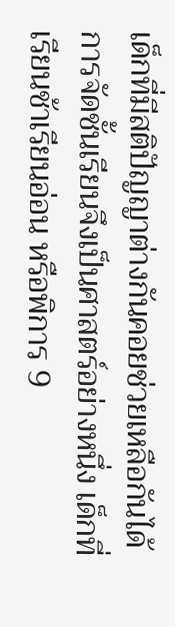เด็กที่มีสติปัญญาต่างกันคอยช่วยเหลือกันได้การจัดชั้นเรียนจึงเป็นศาสตร์อย่างหนึ่ง เด็กที่เรียนช้าเรียนอ่อน หรือพิการ 9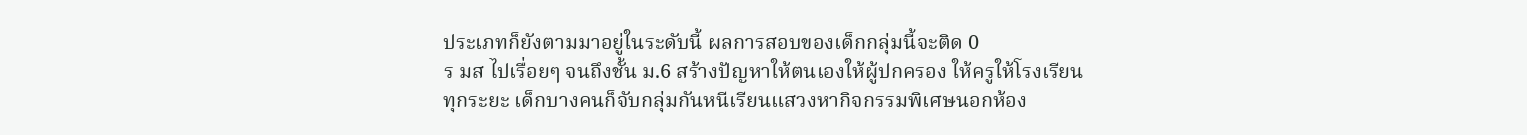ประเภทก็ยังตามมาอยู่ในระดับนี้ ผลการสอบของเด็กกลุ่มนี้จะติด 0
ร มส ไปเรื่อยๆ จนถึงชั้น ม.6 สร้างปัญหาให้ตนเองให้ผู้ปกครอง ให้ครูให้โรงเรียนทุกระยะ เด็กบางคนก็จับกลุ่มกันหนีเรียนแสวงหากิจกรรมพิเศษนอกห้อง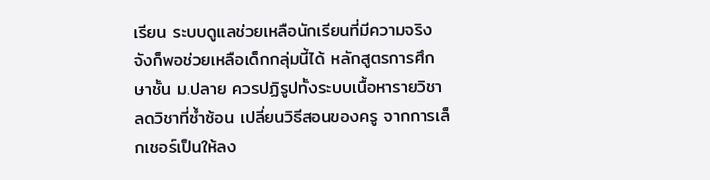เรียน ระบบดูแลช่วยเหลือนักเรียนที่มีความจริงจังก็พอช่วยเหลือเด็กกลุ่มนี้ได้ หลักสูตรการศึกษาชั้น ม.ปลาย ควรปฏิรูปทั้งระบบเนื้อหารายวิชา ลดวิชาที่ซ้ำซ้อน เปลี่ยนวิธีสอนของครู จากการเล็กเชอร์เป็นให้ลง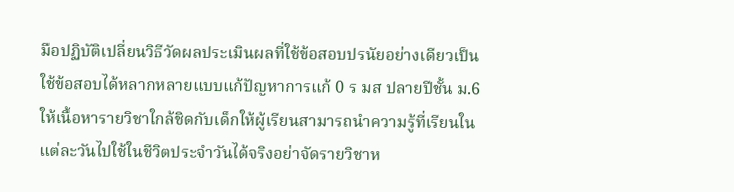มือปฏิบัติเปลี่ยนวิธีวัดผลประเมินผลที่ใช้ข้อสอบปรนัยอย่างเดียวเป็นใช้ข้อสอบได้หลากหลายแบบแก้ปัญหาการแก้ 0 ร มส ปลายปีชั้น ม.6 ให้เนื้อหารายวิชาใกล้ชิดกับเด็กให้ผู้เรียนสามารถนำความรู้ที่เรียนในแต่ละวันไปใช้ในชีวิตประจำวันได้จริงอย่าจัดรายวิชาห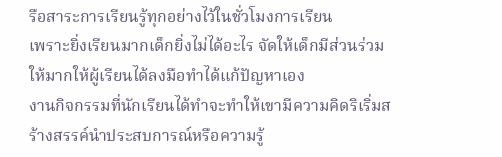รือสาระการเรียนรู้ทุกอย่างไว้ในชั่วโมงการเรียน
เพราะยิ่งเรียนมากเด็กยิ่งไม่ได้อะไร จัดให้เด็กมีส่วนร่วมให้มากให้ผู้เรียนได้ลงมือทำได้แก้ปัญหาเอง
งานกิจกรรมที่นักเรียนได้ทำจะทำให้เขามีความคิดริเริ่มสร้างสรรค์นำประสบการณ์หรือความรู้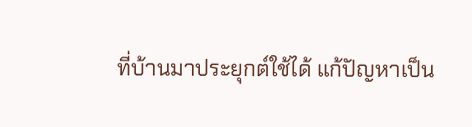ที่บ้านมาประยุกต์ใช้ได้ แก้ปัญหาเป็น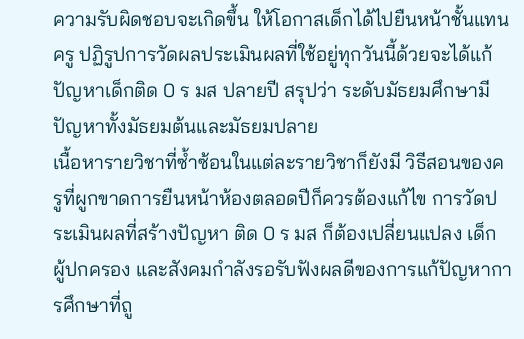ความรับผิดชอบจะเกิดขึ้น ให้โอกาสเด็กได้ไปยืนหน้าชั้นแทนครู ปฏิรูปการวัดผลประเมินผลที่ใช้อยู่ทุกวันนี้ด้วยจะได้แก้ปัญหาเด็กติด 0 ร มส ปลายปี สรุปว่า ระดับมัธยมศึกษามีปัญหาทั้งมัธยมต้นและมัธยมปลาย
เนื้อหารายวิชาที่ซ้ำซ้อนในแต่ละรายวิชาก็ยังมี วิธีสอนของครูที่ผูกขาดการยืนหน้าห้องตลอดปีก็ควรต้องแก้ไข การวัดประเมินผลที่สร้างปัญหา ติด 0 ร มส ก็ต้องเปลี่ยนแปลง เด็ก ผู้ปกครอง และสังคมกำลังรอรับฟังผลดีของการแก้ปัญหาการศึกษาที่ถู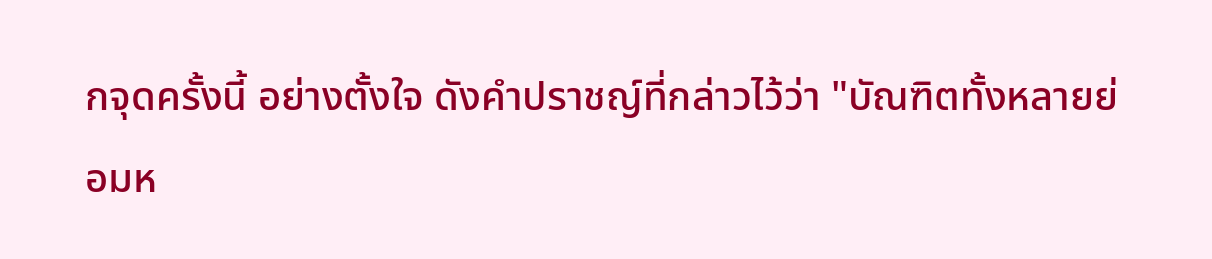กจุดครั้งนี้ อย่างตั้งใจ ดังคำปราชญ์ที่กล่าวไว้ว่า "บัณฑิตทั้งหลายย่อมห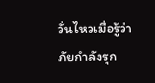วั่นไหวเมื่อรู้ว่าภัยกำลังรุก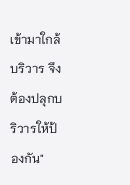เข้ามาใกล้บริวาร จึงต้องปลุกบริวารให้ป้องกัน"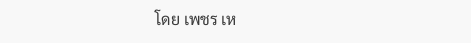โดย เพชร เห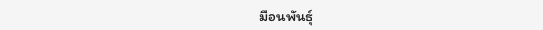มือนพันธุ์